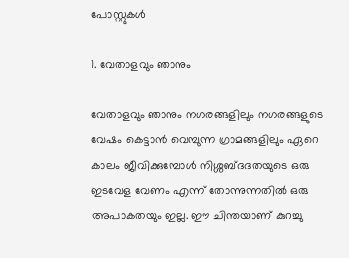പോസ്റ്റുകള്‍

1. വേതാളവും ഞാനും

വേതാളവും ഞാനും നഗരങ്ങളിലും നഗരങ്ങളുടെ വേഷം കെട്ടാൻ വെമ്പുന്ന ഗ്രാമങ്ങളിലും ഏറെ കാലം ജീവിക്കുമ്പോൾ നിശ്ശബ്ദദതയുടെ ഒരു ഇടവേള വേണം എന്ന് തോന്നുന്നതിൽ ഒരു അപാകതയും ഇല്ല. ഈ ചിന്തയാണ് കുറച്ചു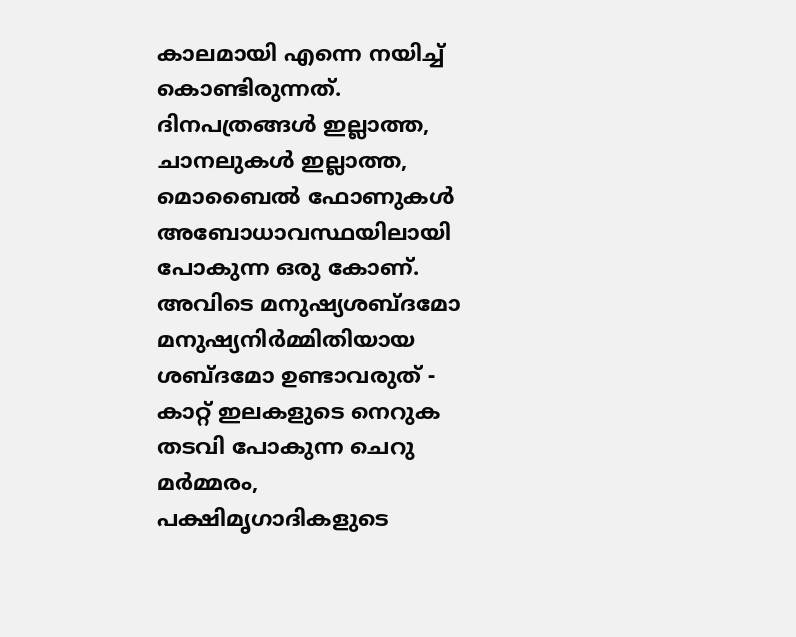കാലമായി എന്നെ നയിച്ച് കൊണ്ടിരുന്നത്. ദിനപത്രങ്ങൾ ഇല്ലാത്ത, ചാനലുകൾ ഇല്ലാത്ത, മൊബൈൽ ഫോണുകൾ അബോധാവസ്ഥയിലായി പോകുന്ന ഒരു കോണ്. അവിടെ മനുഷ്യശബ്ദമോ മനുഷ്യനിർമ്മിതിയായ ശബ്ദമോ ഉണ്ടാവരുത് - കാറ്റ് ഇലകളുടെ നെറുക തടവി പോകുന്ന ചെറു മർമ്മരം, പക്ഷിമൃഗാദികളുടെ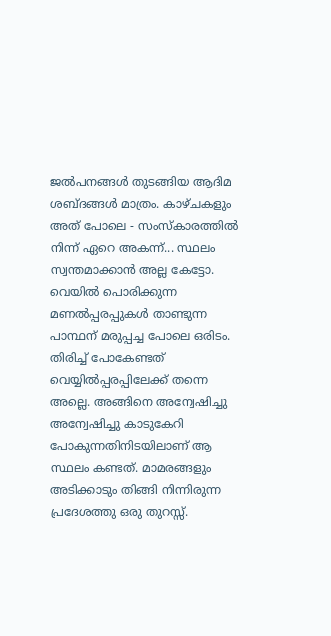ജൽപനങ്ങൾ തുടങ്ങിയ ആദിമ ശബ്ദങ്ങൾ മാത്രം. കാഴ്ചകളും അത് പോലെ - സംസ്‌കാരത്തിൽ നിന്ന് ഏറെ അകന്ന്... സ്ഥലം സ്വന്തമാക്കാൻ അല്ല കേട്ടോ. വെയിൽ പൊരിക്കുന്ന മണൽപ്പരപ്പുകൾ താണ്ടുന്ന പാന്ഥന് മരുപ്പച്ച പോലെ ഒരിടം. തിരിച്ച് പോകേണ്ടത് വെയ്യിൽപ്പരപ്പിലേക്ക് തന്നെ അല്ലെ. അങ്ങിനെ അന്വേഷിച്ചു അന്വേഷിച്ചു കാടുകേറി പോകുന്നതിനിടയിലാണ് ആ സ്ഥലം കണ്ടത്. മാമരങ്ങളും അടിക്കാടും തിങ്ങി നിന്നിരുന്ന പ്രദേശത്തു ഒരു തുറസ്സ്.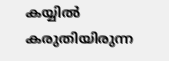കയ്യിൽ കരുതിയിരുന്ന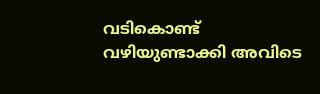വടികൊണ്ട് വഴിയുണ്ടാക്കി അവിടെ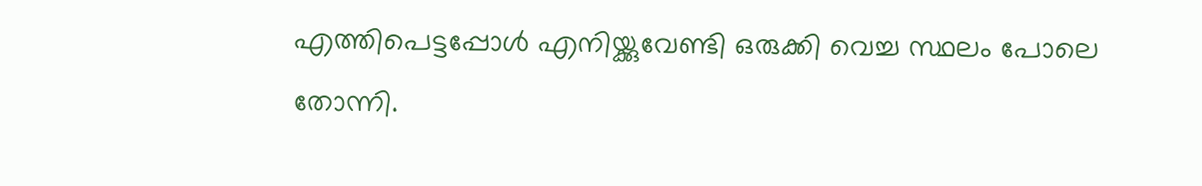എത്തിപെട്ടപ്പോൾ എനിയ്ക്കുവേണ്ടി ഒരുക്കി വെച്ച സ്ഥലം പോലെ തോന്നി.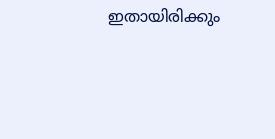ഇതായിരിക്കും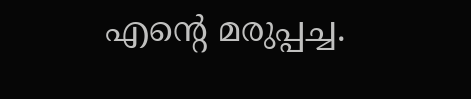എൻ്റെ മരുപ്പച്ച.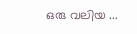ഒരു വലിയ ...